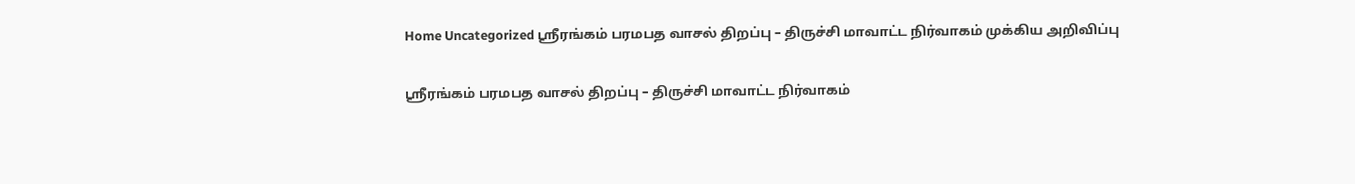Home Uncategorized ஸ்ரீரங்கம் பரமபத வாசல் திறப்பு – திருச்சி மாவாட்ட நிர்வாகம் முக்கிய அறிவிப்பு

ஸ்ரீரங்கம் பரமபத வாசல் திறப்பு – திருச்சி மாவாட்ட நிர்வாகம்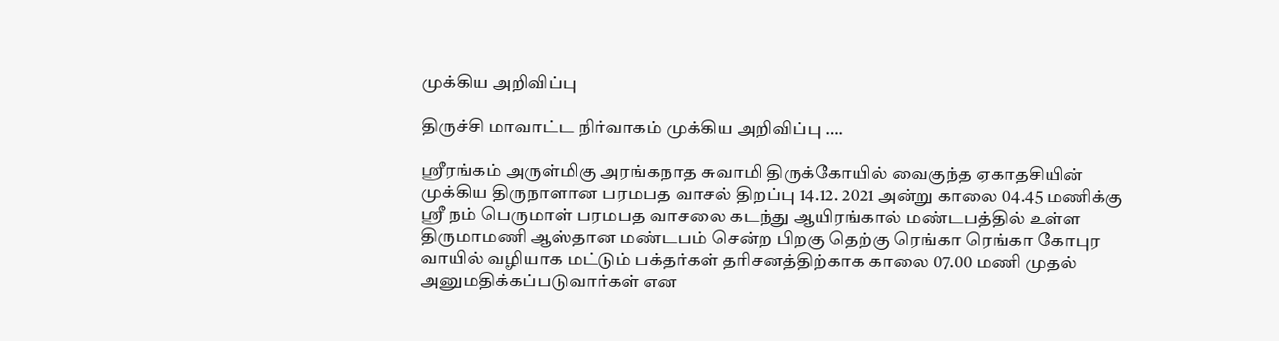முக்கிய அறிவிப்பு

திருச்சி மாவாட்ட நிர்வாகம் முக்கிய அறிவிப்பு ….

ஸ்ரீரங்கம் அருள்மிகு அரங்கநாத சுவாமி திருக்கோயில் வைகுந்த ஏகாதசியின் முக்கிய திருநாளான பரமபத வாசல் திறப்பு 14.12. 2021 அன்று காலை 04.45 மணிக்கு ஸ்ரீ நம் பெருமாள் பரமபத வாசலை கடந்து ஆயிரங்கால் மண்டபத்தில் உள்ள திருமாமணி ஆஸ்தான மண்டபம் சென்ற பிறகு தெற்கு ரெங்கா ரெங்கா கோபுர வாயில் வழியாக மட்டும் பக்தர்கள் தரிசனத்திற்காக காலை 07.00 மணி முதல்  அனுமதிக்கப்படுவார்கள் என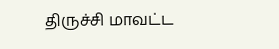திருச்சி மாவட்ட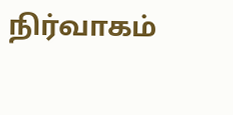நிர்வாகம்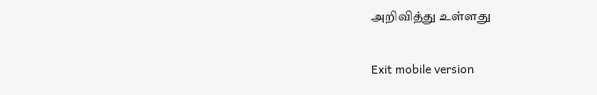அறிவித்து உள்ளது

Exit mobile version